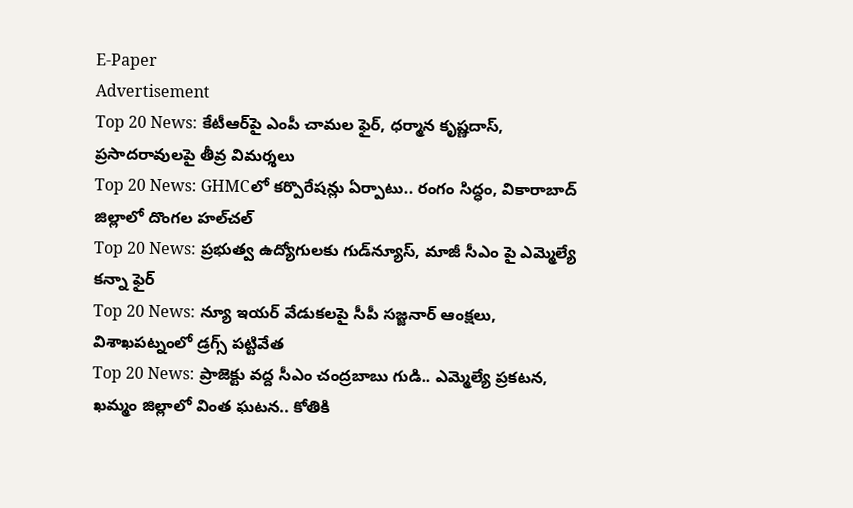E-Paper
Advertisement
Top 20 News: కేటీఆర్‌పై ఎంపీ చామల ఫైర్, ధర్మాన కృష్ణదాస్, ప్రసాదరావులపై తీవ్ర విమర్శలు
Top 20 News: GHMCలో కర్పొరేషన్లు ఏర్పాటు.. రంగం సిద్ధం, వికారాబాద్ జిల్లాలో దొంగల హల్‌చల్
Top 20 News: ప్రభుత్వ ఉద్యోగులకు గుడ్‌న్యూస్, మాజీ సీఎం పై ఎమ్మెల్యే కన్నా ఫైర్
Top 20 News: న్యూ ఇయర్ వేడుకలపై సీపీ సజ్జనార్ ఆంక్షలు, విశాఖపట్నంలో డ్రగ్స్ పట్టివేత
Top 20 News: ప్రాజెక్టు వద్ద సీఎం చంద్రబాబు గుడి.. ఎమ్మెల్యే ప్రకటన, ఖమ్మం జిల్లాలో వింత ఘటన.. కోతికి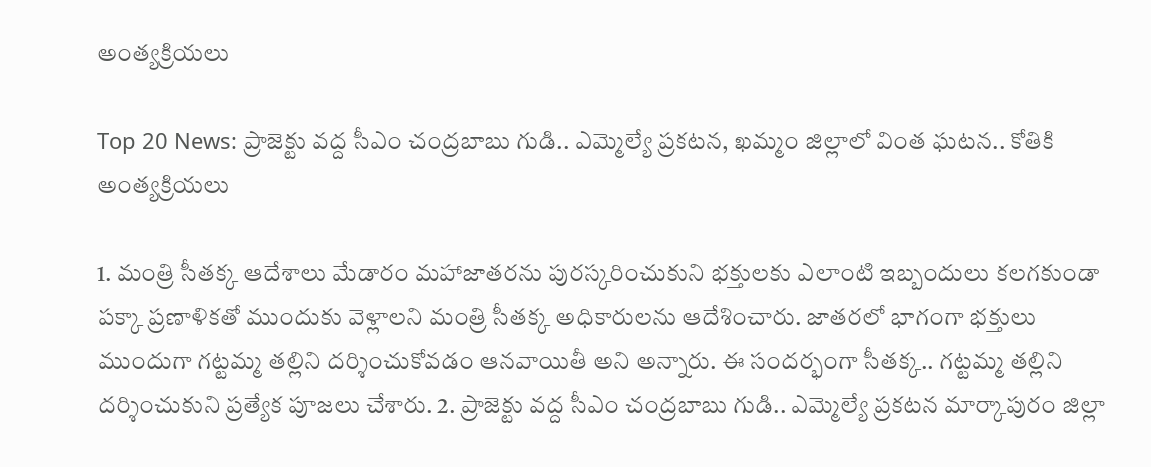అంత్యక్రియలు

Top 20 News: ప్రాజెక్టు వద్ద సీఎం చంద్రబాబు గుడి.. ఎమ్మెల్యే ప్రకటన, ఖమ్మం జిల్లాలో వింత ఘటన.. కోతికి అంత్యక్రియలు

1. మంత్రి సీతక్క ఆదేశాలు మేడారం మహాజాతరను పురస్కరించుకుని భక్తులకు ఎలాంటి ఇబ్బందులు కలగకుండా పక్కా ప్రణాళికతో ముందుకు వెళ్లాలని మంత్రి సీతక్క అధికారులను ఆదేశించారు. జాతరలో భాగంగా భక్తులు ముందుగా గట్టమ్మ తల్లిని దర్శించుకోవడం ఆనవాయితీ అని అన్నారు. ఈ సందర్భంగా సీతక్క.. గట్టమ్మ తల్లిని దర్శించుకుని ప్రత్యేక పూజలు చేశారు. 2. ప్రాజెక్టు వద్ద సీఎం చంద్రబాబు గుడి.. ఎమ్మెల్యే ప్రకటన మార్కాపురం జిల్లా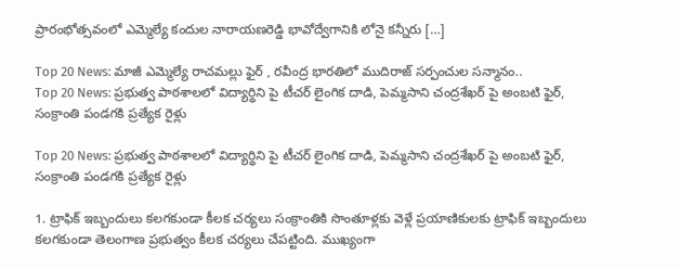ప్రారంభోత్సవంలో ఎమ్మెల్యే కందుల నారాయణరెడ్డి భావోద్వేగానికి లోనై కన్నీరు […]

Top 20 News: మాజీ ఎమ్మెల్యే రాచమల్లు ఫైర్ , రవీంద్ర భారతిలో ముదిరాజ్ సర్పంచుల సన్మానం..
Top 20 News: ప్రభుత్వ పాఠశాలలో విద్యార్థిని పై టీచర్ లైంగిక దాడి, పెమ్మసాని చంద్రశేఖర్ పై అంబటి ఫైర్, సంక్రాంతి పండగకి ప్రత్యేక రైళ్లు

Top 20 News: ప్రభుత్వ పాఠశాలలో విద్యార్థిని పై టీచర్ లైంగిక దాడి, పెమ్మసాని చంద్రశేఖర్ పై అంబటి ఫైర్, సంక్రాంతి పండగకి ప్రత్యేక రైళ్లు

1. ట్రాఫిక్ ఇబ్బందులు కలగకుండా కీలక చర్యలు సంక్రాంతికి సొంతూళ్లకు వెళ్లే ప్రయాణికులకు ట్రాఫిక్ ఇబ్బందులు కలగకుండా తెలంగాణ ప్రభుత్వం కీలక చర్యలు చేపట్టింది. ముఖ్యంగా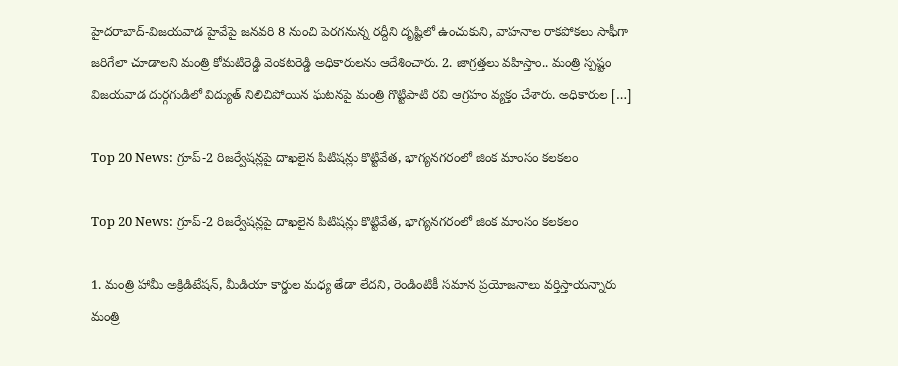హైదరాబాద్-విజయవాడ హైవేపై జనవరి 8 నుంచి పెరగనున్న రద్దీని దృష్టిలో ఉంచుకుని, వాహనాల రాకపోకలు సాఫీగా జరిగేలా చూడాలని మంత్రి కోమటిరెడ్డి వెంకటరెడ్డి అధికారులను ఆదేశించారు. 2. జాగ్రత్తలు వహిస్తాం.. మంత్రి స్పష్టం విజయవాడ దుర్గగుడిలో విద్యుత్ నిలిచిపోయిన ఘటనపై మంత్రి గొట్టిపాటి రవి ఆగ్రహం వ్యక్తం చేశారు. అధికారుల […]

Top 20 News: గ్రూప్-2 రిజర్వేషన్లపై దాఖలైన పిటిషన్లు కొట్టివేత, భాగ్యనగరంలో జింక మాంసం కలకలం

Top 20 News: గ్రూప్-2 రిజర్వేషన్లపై దాఖలైన పిటిషన్లు కొట్టివేత, భాగ్యనగరంలో జింక మాంసం కలకలం

1. మంత్రి హామీ అక్రిడిటేషన్, మీడియా కార్డుల మధ్య తేడా లేదని, రెండింటికీ సమాన ప్రయోజనాలు వర్తిస్తాయన్నారు మంత్రి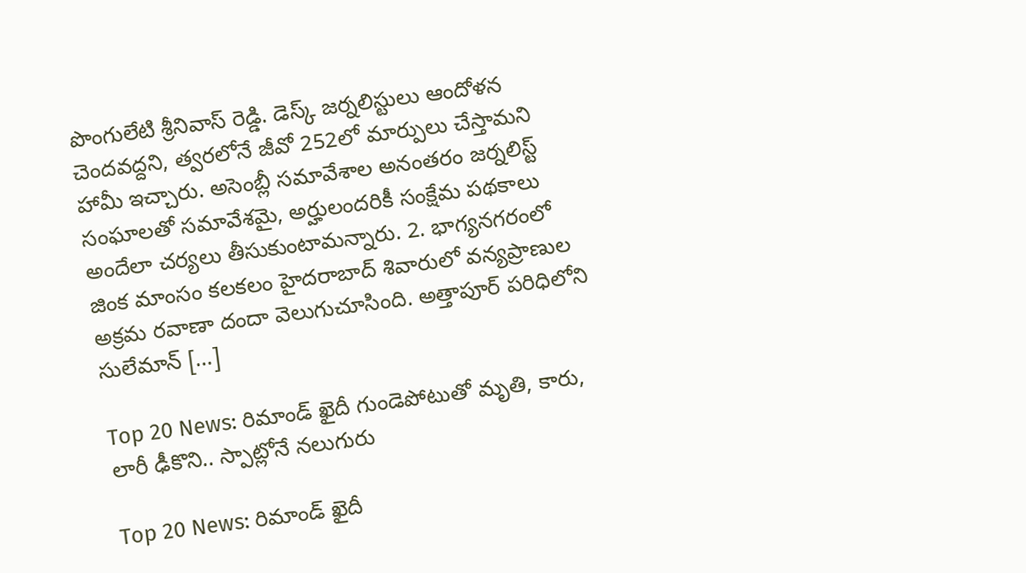పొంగులేటి శ్రీనివాస్ రెడ్డి. డెస్క్ జర్నలిస్టులు ఆందోళన చెందవద్దని, త్వరలోనే జీవో 252లో మార్పులు చేస్తామని హామీ ఇచ్చారు. అసెంబ్లీ సమావేశాల అనంతరం జర్నలిస్ట్ సంఘాలతో సమావేశమై, అర్హులందరికీ సంక్షేమ పథకాలు అందేలా చర్యలు తీసుకుంటామన్నారు. 2. భాగ్యనగరంలో జింక మాంసం కలకలం హైదరాబాద్ శివారులో వన్యప్రాణుల అక్రమ రవాణా దందా వెలుగుచూసింది. అత్తాపూర్ పరిధిలోని సులేమాన్ […]

Top 20 News: రిమాండ్ ఖైదీ గుండెపోటుతో మృతి, కారు, లారీ ఢీకొని.. స్పాట్లోనే నలుగురు

Top 20 News: రిమాండ్ ఖైదీ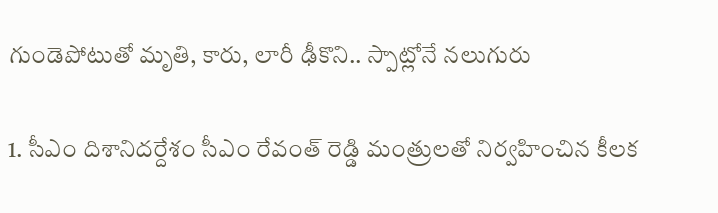గుండెపోటుతో మృతి, కారు, లారీ ఢీకొని.. స్పాట్లోనే నలుగురు

1. సీఎం దిశానిదర్దేశం సీఎం రేవంత్ రెడ్డి మంత్రులతో నిర్వహించిన కీలక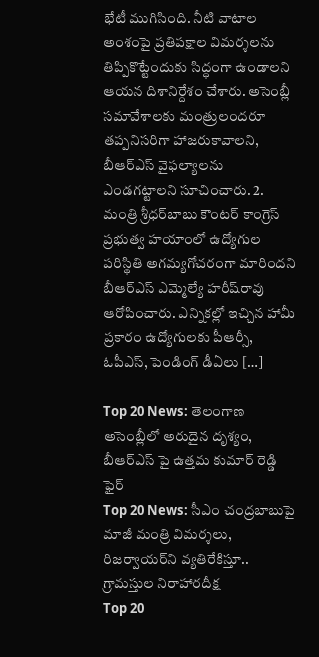భేటీ ముగిసింది. నీటి వాటాల అంశంపై ప్రతిపక్షాల విమర్శలను తిప్పికొట్టేందుకు సిద్ధంగా ఉండాలని ఆయన దిశానిర్దేశం చేశారు. అసెంబ్లీ సమావేశాలకు మంత్రులందరూ తప్పనిసరిగా హాజరుకావాలని, బీఆర్ఎస్ వైఫల్యాలను ఎండగట్టాలని సూచించారు. 2. మంత్రి శ్రీధర్‌బాబు కౌంటర్ కాంగ్రెస్ ప్రభుత్వ హయాంలో ఉద్యోగుల పరిస్థితి అగమ్యగోచరంగా మారిందని బీఆర్ఎస్ ఎమ్మెల్యే హరీష్‌రావు ఆరోపించారు. ఎన్నికల్లో ఇచ్చిన హామీ ప్రకారం ఉద్యోగులకు పీఆర్సీ, ఓపీఎస్, పెండింగ్‌ డీఏలు […]

Top 20 News: తెలంగాణ అసెంబ్లీలో అరుదైన దృశ్యం, బీఆర్ఎస్ పై ఉత్తమ కుమార్ రెడ్డి ఫైర్
Top 20 News: సీఎం చంద్రబాబుపై మాజీ మంత్రి విమర్శలు, రిజర్వాయర్‌ని వ్యతిరేకిస్తూ.. గ్రామస్తుల నిరాహారదీక్ష
Top 20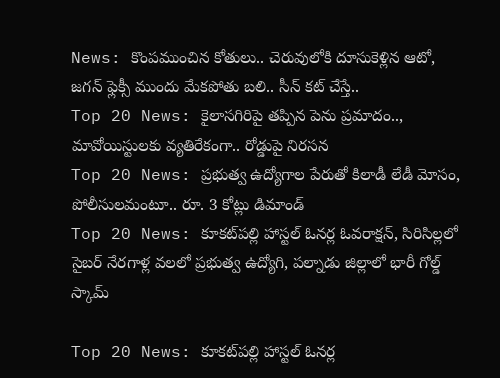News: కొంపముంచిన కోతులు.. చెరువులోకి దూసుకెళ్లిన ఆటో, జగన్ ఫ్లెక్సీ ముందు మేకపోతు బలి.. సీన్ కట్ చేస్తే..
Top 20 News: కైలాసగిరిపై తప్పిన పెను ప్రమాదం.., మావోయిస్టులకు వ్యతిరేకంగా.. రోడ్డుపై నిరసన
Top 20 News: ప్రభుత్వ ఉద్యోగాల పేరుతో కిలాడీ లేడీ మోసం, పోలీసులమంటూ.. రూ. 3 కోట్లు డిమాండ్
Top 20 News: కూకట్‌పల్లి హాస్టల్ ఓనర్ల ఓవరాక్షన్, సిరిసిల్లలో సైబర్ నేరగాళ్ల వలలో ప్రభుత్వ ఉద్యోగి, పల్నాడు జిల్లాలో భారీ గోల్డ్ స్కామ్

Top 20 News: కూకట్‌పల్లి హాస్టల్ ఓనర్ల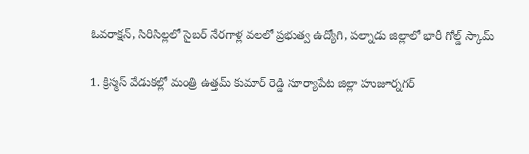ఓవరాక్షన్, సిరిసిల్లలో సైబర్ నేరగాళ్ల వలలో ప్రభుత్వ ఉద్యోగి, పల్నాడు జిల్లాలో భారీ గోల్డ్ స్కామ్

1. క్రిస్మస్ వేడుకల్లో మంత్రి ఉత్తమ్ కుమార్ రెడ్డి సూర్యాపేట జిల్లా హుజూర్నగర్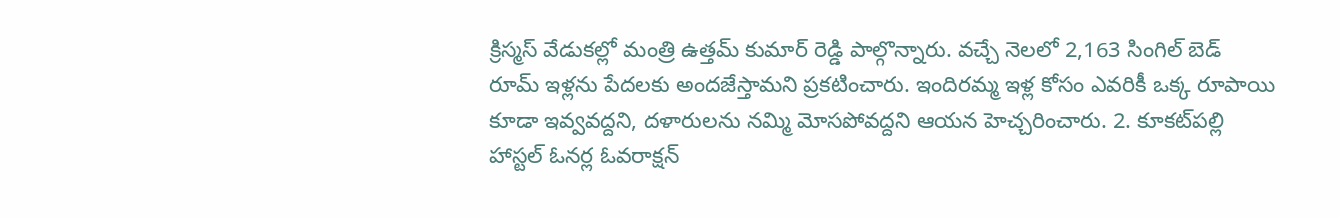క్రిస్మస్ వేడుకల్లో మంత్రి ఉత్తమ్ కుమార్ రెడ్డి పాల్గొన్నారు. వచ్చే నెలలో 2,163 సింగిల్ బెడ్ రూమ్ ఇళ్లను పేదలకు అందజేస్తామని ప్రకటించారు. ఇందిరమ్మ ఇళ్ల కోసం ఎవరికీ ఒక్క రూపాయి కూడా ఇవ్వవద్దని, దళారులను నమ్మి మోసపోవద్దని ఆయన హెచ్చరించారు. 2. కూకట్‌పల్లి హాస్టల్ ఓనర్ల ఓవరాక్షన్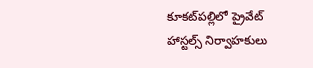కూకట్‌పల్లిలో ప్రైవేట్ హాస్టల్స్ నిర్వాహకులు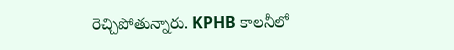రెచ్చిపోతున్నారు. KPHB కాలనీలో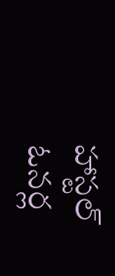హాస్టల్‌ ఓనర్ల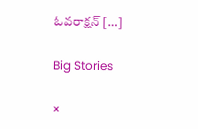ఓవరాక్షన్‌ […]

Big Stories

×